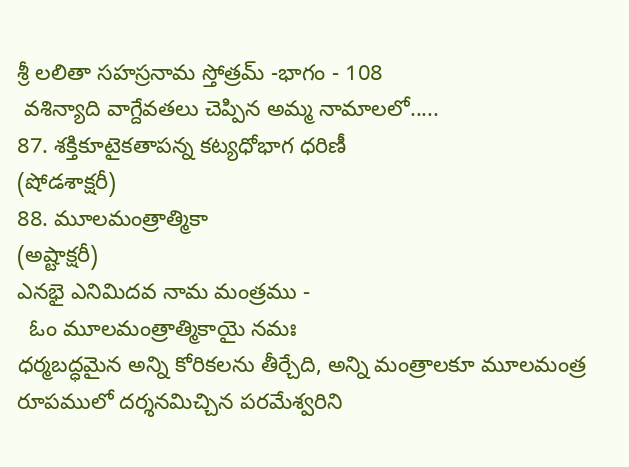శ్రీ లలితా సహస్రనామ స్తోత్రమ్ -భాగం - 108
 వశిన్యాది వాగ్దేవతలు చెప్పిన అమ్మ నామాలలో.....
87. శక్తికూటైకతాపన్న కట్యధోభాగ ధరిణీ
(షోడశాక్షరీ)
88. మూలమంత్రాత్మికా
(అష్టాక్షరీ)
ఎనభై ఎనిమిదవ నామ మంత్రము -
  ఓం మూలమంత్రాత్మికాయై నమః
ధర్మబద్ధమైన అన్ని కోరికలను తీర్చేది, అన్ని మంత్రాలకూ మూలమంత్ర రూపములో దర్శనమిచ్చిన పరమేశ్వరిని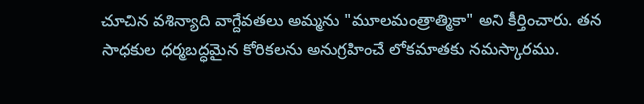చూచిన వశిన్యాది వాగ్దేవతలు అమ్మను "మూలమంత్రాత్మికా" అని కీర్తించారు. తన సాధకుల ధర్మబద్ధమైన కోరికలను అనుగ్రహించే లోకమాతకు నమస్కారము.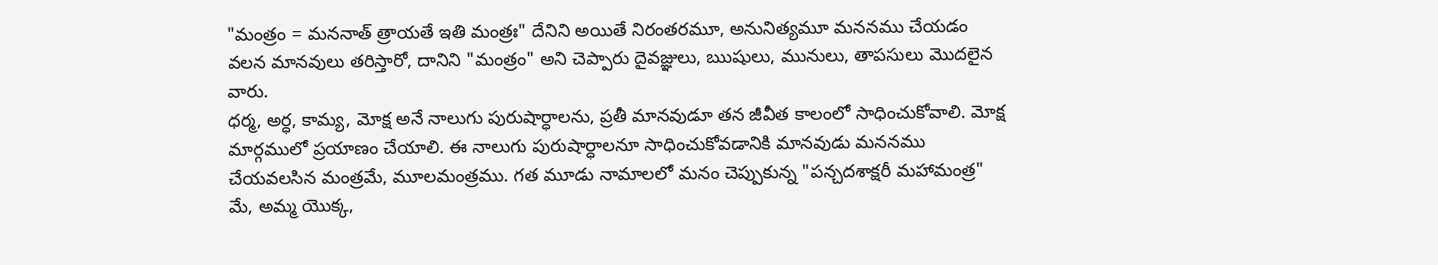"మంత్రం = మననాత్ త్రాయతే ఇతి మంత్రః" దేనిని అయితే నిరంతరమూ, అనునిత్యమూ మననము చేయడం వలన మానవులు తరిస్తారో, దానిని "మంత్రం" అని చెప్పారు దైవజ్ఞులు, ఋషులు, మునులు, తాపసులు మొదలైన వారు.
ధర్మ, అర్ధ, కామ్య, మోక్ష అనే నాలుగు పురుషార్ధాలను, ప్రతీ మానవుడూ తన జీవీత కాలంలో సాధించుకోవాలి. మోక్ష మార్గములో ప్రయాణం చేయాలి. ఈ నాలుగు పురుషార్ధాలనూ సాధించుకోవడానికి మానవుడు మననము చేయవలసిన మంత్రమే, మూలమంత్రము. గత మూడు నామాలలో మనం చెప్పుకున్న "పన్చదశాక్షరీ మహామంత్ర" మే, అమ్మ యొక్క,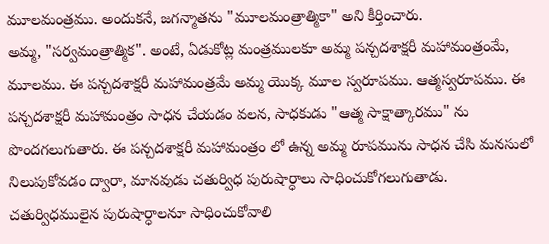మూలమంత్రము. అందుకనే, జగన్మాతను "మూలమంత్రాత్మికా" అని కీర్తించారు.
అమ్మ, "సర్వమంత్రాత్మిక". అంటే, ఏడుకోట్ల మంత్రములకూ అమ్మ పన్చదశాక్షరీ మహామంత్రంమే, మూలము. ఈ పన్చదశాక్షరీ మహామంత్రమే అమ్మ యొక్క మూల స్వరూపము. ఆత్మస్వరూపము. ఈ పన్చదశాక్షరీ మహామంత్రం సాధన చేయడం వలన, సాధకుడు "ఆత్మ సాక్షాత్కారము" ను పొందగలుగుతారు. ఈ పన్చదశాక్షరీ మహామంత్రం లో ఉన్న అమ్మ రూపమును సాధన చేసి మనసులో నిలుపుకోవడం ద్వారా, మానవుడు చతుర్విధ పురుషార్ధాలు సాధించుకోగలుగుతాడు.
చతుర్విధములైన పురుషార్ధాలనూ సాధించుకోవాలి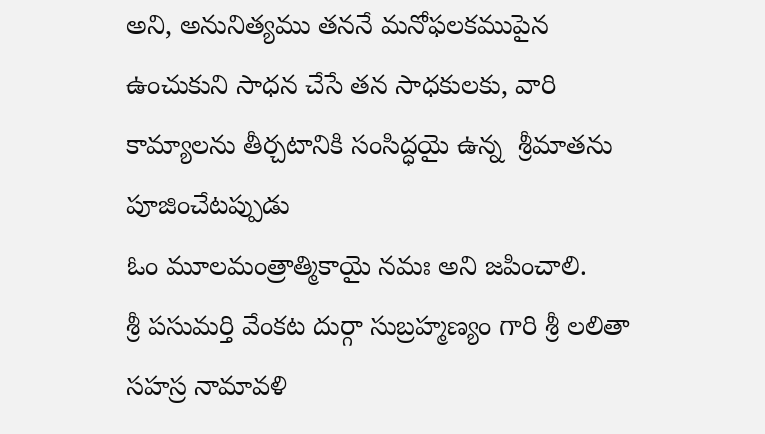అని, అనునిత్యము తననే మనోఫలకముపైన ఉంచుకుని సాధన చేసే తన సాధకులకు, వారి కామ్యాలను తీర్చటానికి సంసిద్ధయై ఉన్న  శ్రీమాతను పూజించేటప్పుడు
ఓం మూలమంత్రాత్మికాయై నమః అని జపించాలి.
శ్రీ పసుమర్తి వేంకట దుర్గా సుబ్రహ్మణ్యం గారి శ్రీ లలితా సహస్ర నామావళి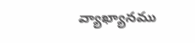వ్యాఖ్యానము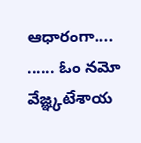ఆధారంగా....
...... ఓం నమో వేజ్ఞ్కటేశాయ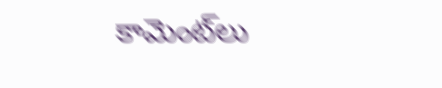కామెంట్‌లు